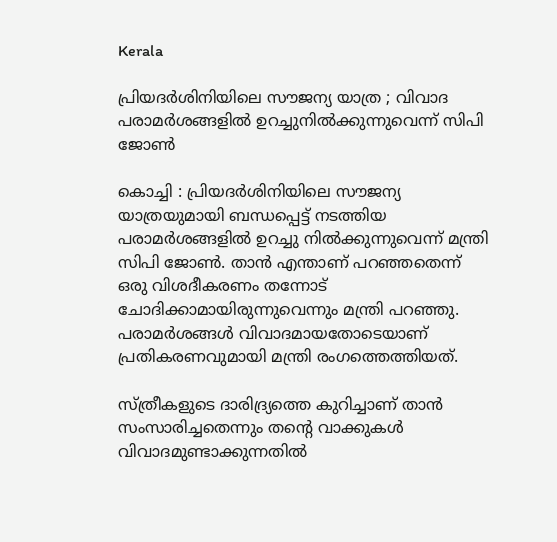Kerala

പ്രിയദർശിനിയിലെ സൗജന്യ യാത്ര ; വിവാദ പരാമർശങ്ങളിൽ ഉറച്ചുനിൽക്കുന്നുവെന്ന് സിപി ജോൺ

കൊച്ചി : പ്രിയദർശിനിയിലെ സൗജന്യ യാത്രയുമായി ബന്ധപ്പെട്ട് നടത്തിയ പരാമർശങ്ങളിൽ ഉറച്ചു നിൽക്കുന്നുവെന്ന് മന്ത്രി സിപി ജോൺ. താൻ എന്താണ് പറഞ്ഞതെന്ന് ഒരു വിശദീകരണം തന്നോട് ചോദിക്കാമായിരുന്നുവെന്നും മന്ത്രി പറഞ്ഞു. പരാമർശങ്ങൾ വിവാദമായതോടെയാണ് പ്രതികരണവുമായി മന്ത്രി രംഗത്തെത്തിയത്.

സ്ത്രീകളുടെ ദാരിദ്ര്യത്തെ കുറിച്ചാണ് താൻ സംസാരിച്ചതെന്നും തന്റെ വാക്കുകൾ വിവാദമുണ്ടാക്കുന്നതിൽ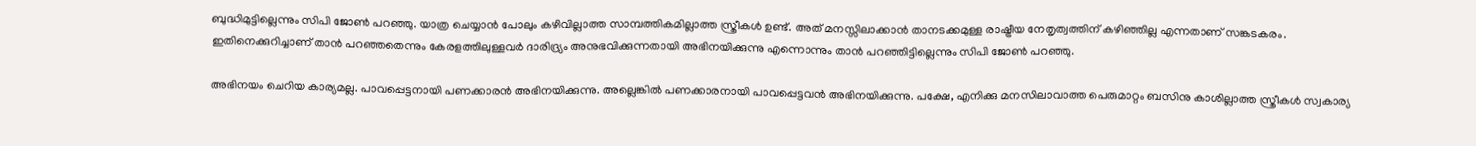ബുദ്ധിമുട്ടില്ലെന്നും സിപി ജോൺ പറഞ്ഞു. യാത്ര ചെയ്യാൻ പോലും കഴിവില്ലാത്ത സാമ്പത്തികമില്ലാത്ത സ്ത്രീകൾ ഉണ്ട്. അത് മനസ്സിലാക്കാൻ താനടക്കമുള്ള രാഷ്ട്രീയ നേതൃത്വത്തിന് കഴിഞ്ഞില്ല എന്നതാണ് സങ്കടകരം. ഇതിനെക്കുറിച്ചാണ് താൻ പറഞ്ഞതെന്നും കേരളത്തിലുള്ളവർ ദാരിദ്ര്യം അനുഭവിക്കുന്നതായി അഭിനയിക്കുന്നു എന്നൊന്നും താൻ പറഞ്ഞിട്ടില്ലെന്നും സിപി ജോൺ പറഞ്ഞു.

അഭിനയം ചെറിയ കാര്യമല്ല. പാവപ്പെട്ടനായി പണക്കാരൻ അഭിനയിക്കുന്നു. അല്ലെങ്കിൽ പണക്കാരനായി പാവപ്പെട്ടവൻ അഭിനയിക്കുന്നു. പക്ഷേ, എനിക്കു മനസിലാവാത്ത പെരുമാറ്റം ബസിനു കാശില്ലാത്ത സ്ത്രീകൾ സ്വകാര്യ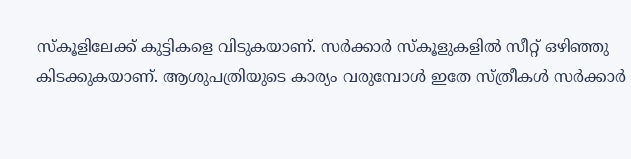സ്കൂളിലേക്ക് കുട്ടികളെ വിടുകയാണ്. സർക്കാർ സ്കൂളുകളിൽ സീറ്റ് ഒഴിഞ്ഞു കിടക്കുകയാണ്. ആശുപത്രിയുടെ കാര്യം വരുമ്പോൾ ഇതേ സ്ത്രീകൾ സർക്കാർ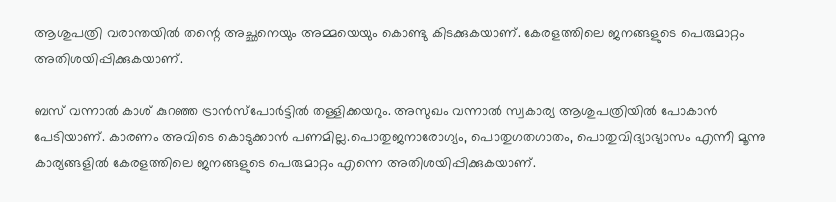ആശുപത്രി വരാന്തയിൽ തന്റെ അച്ഛനെയും അമ്മയെയും കൊണ്ടു കിടക്കുകയാണ്. കേരളത്തിലെ ജനങ്ങളുടെ പെരുമാറ്റം അതിശയിപ്പിക്കുകയാണ്.

ബസ് വന്നാൽ കാശ് കുറഞ്ഞ ട്രാൻസ്പോർട്ടിൽ തള്ളിക്കയറും. അസുഖം വന്നാൽ‌ സ്വകാര്യ ആശുപത്രിയിൽ പോകാൻ പേടിയാണ്. കാരണം അവിടെ കൊടുക്കാൻ പണമില്ല.പൊതുജനാരോഗ്യം, പൊതുഗതഗാതം, പൊതുവിദ്യാഭ്യാസം എന്നീ മൂന്നു കാര്യങ്ങളിൽ കേരളത്തിലെ ജനങ്ങളുടെ പെരുമാറ്റം എന്നെ അതിശയിപ്പിക്കുകയാണ്.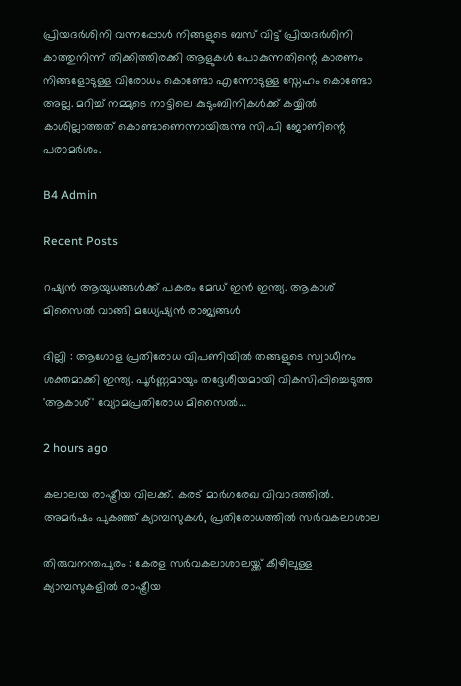പ്രിയദർശിനി വന്നപ്പോൾ നിങ്ങളുടെ ബസ് വിട്ട് പ്രിയദർശിനി കാത്തുനിന്ന് തിക്കിത്തിരക്കി ആളുകൾ പോകുന്നതിന്റെ കാരണം നിങ്ങളോടുള്ള വിരോധം കൊണ്ടോ എന്നോടുള്ള സ്നേഹം കൊണ്ടോ അല്ല. മറിച്ച് നമ്മുടെ നാട്ടിലെ കുടുംബിനികൾക്ക് കയ്യിൽ കാശില്ലാത്തത് കൊണ്ടാണെന്നായിരുന്നു സി.പി ജോണിന്റെ പരാമർശം.

B4 Admin

Recent Posts

റഷ്യന്‍ ആയുധങ്ങള്‍ക്ക് പകരം മേഡ് ഇന്‍ ഇന്ത്യ. ആകാശ് മിസൈല്‍ വാങ്ങി മധ്യേഷ്യന്‍ രാജ്യങ്ങള്‍

ദില്ലി : ആഗോള പ്രതിരോധ വിപണിയില്‍ തങ്ങളുടെ സ്വാധീനം ശക്തമാക്കി ഇന്ത്യ. പൂര്‍ണ്ണമായും തദ്ദേശീയമായി വികസിപ്പിച്ചെടുത്ത 'ആകാശ്' വ്യോമപ്രതിരോധ മിസൈല്‍…

2 hours ago

കലാലയ രാഷ്ട്രീയ വിലക്ക്. കരട് മാര്‍ഗരേഖ വിവാദത്തില്‍. അമര്‍ഷം പുകഞ്ഞ് ക്യാമ്പസുകള്‍, പ്രതിരോധത്തില്‍ സര്‍വകലാശാല

തിരുവനന്തപുരം : കേരള സര്‍വകലാശാലയ്ക്ക് കീഴിലുള്ള ക്യാമ്പസുകളില്‍ രാഷ്ട്രീയ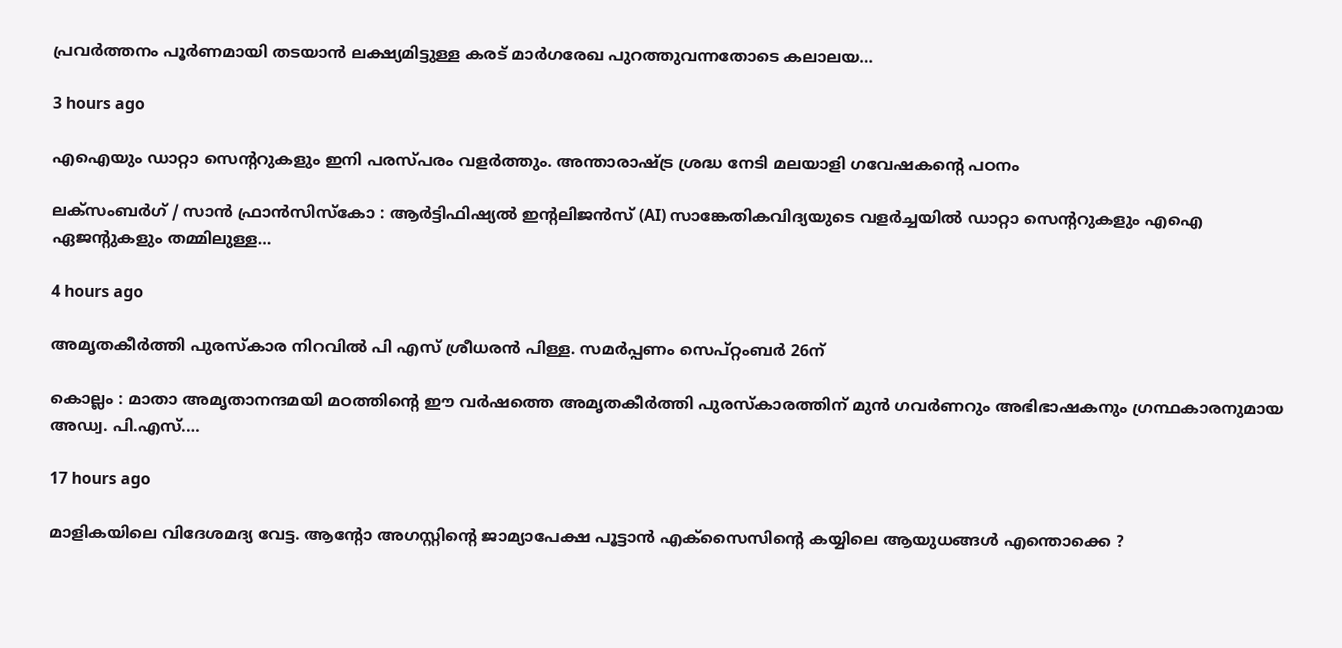പ്രവര്‍ത്തനം പൂര്‍ണമായി തടയാന്‍ ലക്ഷ്യമിട്ടുള്ള കരട് മാര്‍ഗരേഖ പുറത്തുവന്നതോടെ കലാലയ…

3 hours ago

എഐയും ഡാറ്റാ സെന്ററുകളും ഇനി പരസ്പരം വളർത്തും. അന്താരാഷ്ട്ര ശ്രദ്ധ നേടി മലയാളി ഗവേഷകന്റെ പഠനം

ലക്‌സംബര്‍ഗ് / സാന്‍ ഫ്രാന്‍സിസ്‌കോ : ആര്‍ട്ടിഫിഷ്യല്‍ ഇന്റലിജന്‍സ് (AI) സാങ്കേതികവിദ്യയുടെ വളര്‍ച്ചയില്‍ ഡാറ്റാ സെന്ററുകളും എഐ ഏജന്റുകളും തമ്മിലുള്ള…

4 hours ago

അമൃതകീര്‍ത്തി പുരസ്‌കാര നിറവില്‍ പി എസ് ശ്രീധരന്‍ പിള്ള. സമര്‍പ്പണം സെപ്റ്റംബര്‍ 26ന്

കൊല്ലം : മാതാ അമൃതാനന്ദമയി മഠത്തിന്റെ ഈ വര്‍ഷത്തെ അമൃതകീര്‍ത്തി പുരസ്‌കാരത്തിന് മുന്‍ ഗവര്‍ണറും അഭിഭാഷകനും ഗ്രന്ഥകാരനുമായ അഡ്വ. പി.എസ്.…

17 hours ago

മാളികയിലെ വിദേശമദ്യ വേട്ട. ആന്റോ അഗസ്റ്റിന്റെ ജാമ്യാപേക്ഷ പൂട്ടാന്‍ എക്സൈസിന്റെ കയ്യിലെ ആയുധങ്ങള്‍ എന്തൊക്കെ ?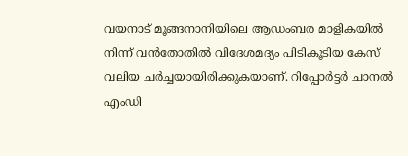വയനാട് മൂങ്ങനാനിയിലെ ആഡംബര മാളികയില്‍ നിന്ന് വന്‍തോതില്‍ വിദേശമദ്യം പിടികൂടിയ കേസ് വലിയ ചര്‍ച്ചയായിരിക്കുകയാണ്. റിപ്പോര്‍ട്ടര്‍ ചാനല്‍ എംഡി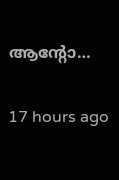ആന്റോ…

17 hours ago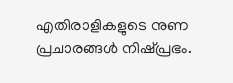എതിരാളികളുടെ നുണ പ്രചാരങ്ങള്‍ നിഷ്പ്രഭം.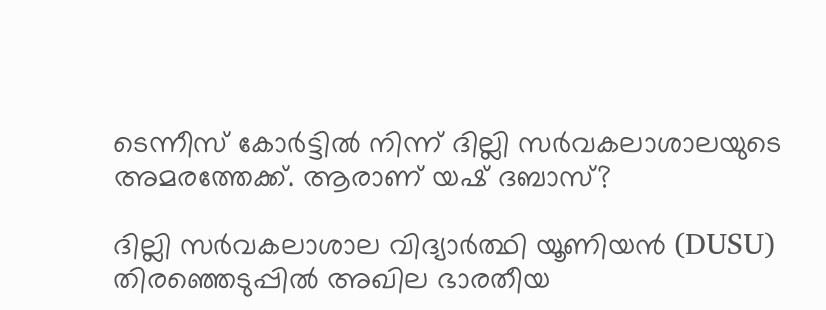ടെന്നീസ് കോര്‍ട്ടില്‍ നിന്ന് ദില്ലി സര്‍വകലാശാലയുടെ അമരത്തേക്ക്. ആരാണ് യഷ് ദബാസ്?

ദില്ലി സര്‍വകലാശാല വിദ്യാര്‍ത്ഥി യൂണിയന്‍ (DUSU) തിരഞ്ഞെടുപ്പില്‍ അഖില ഭാരതീയ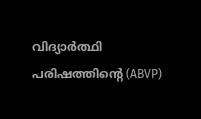വിദ്യാര്‍ത്ഥി പരിഷത്തിന്റെ (ABVP)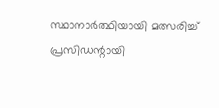സ്ഥാനാര്‍ത്ഥിയായി മത്സരിച്ച് പ്രസിഡന്റായി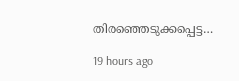തിരഞ്ഞെടുക്കപ്പെട്ട…

19 hours ago